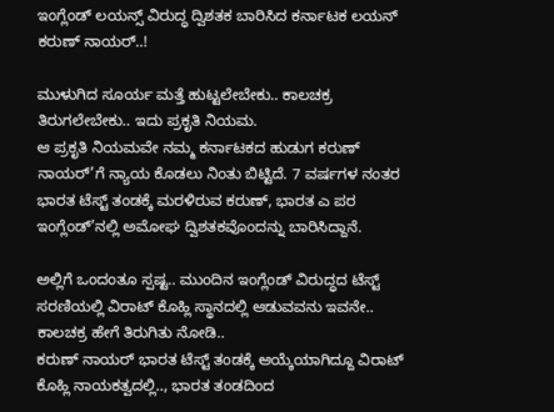ಇಂಗ್ಲೆಂಡ್ ಲಯನ್ಸ್ ವಿರುದ್ಧ ದ್ವಿಶತಕ ಬಾರಿಸಿದ ಕರ್ನಾಟಕ ಲಯನ್ ಕರುಣ್ ನಾಯರ್..!

ಮುಳುಗಿದ ಸೂರ್ಯ ಮತ್ತೆ ಹುಟ್ಟಲೇಬೇಕು.. ಕಾಲಚಕ್ರ ತಿರುಗಲೇಬೇಕು.. ಇದು ಪ್ರಕೃತಿ ನಿಯಮ.
ಆ ಪ್ರಕೃತಿ ನಿಯಮವೇ ನಮ್ಮ ಕರ್ನಾಟಕದ ಹುಡುಗ ಕರುಣ್ ನಾಯರ್’ಗೆ ನ್ಯಾಯ ಕೊಡಲು ನಿಂತು ಬಿಟ್ಟಿದೆ. 7 ವರ್ಷಗಳ ನಂತರ ಭಾರತ ಟೆಸ್ಟ್ ತಂಡಕ್ಕೆ ಮರಳಿರುವ ಕರುಣ್, ಭಾರತ ಎ ಪರ ಇಂಗ್ಲೆಂಡ್’ನಲ್ಲಿ ಅಮೋಘ ದ್ವಿಶತಕವೊಂದನ್ನು ಬಾರಿಸಿದ್ದಾನೆ.

ಅಲ್ಲಿಗೆ ಒಂದಂತೂ ಸ್ಪಷ್ಟ.. ಮುಂದಿನ ಇಂಗ್ಲೆಂಡ್ ವಿರುದ್ಧದ ಟೆಸ್ಟ್ ಸರಣಿಯಲ್ಲಿ ವಿರಾಟ್ ಕೊಹ್ಲಿ ಸ್ಥಾನದಲ್ಲಿ ಆಡುವವನು ಇವನೇ..
ಕಾಲಚಕ್ರ ಹೇಗೆ ತಿರುಗಿತು ನೋಡಿ..
ಕರುಣ್ ನಾಯರ್ ಭಾರತ ಟೆಸ್ಟ್ ತಂಡಕ್ಕೆ ಆಯ್ಕೆಯಾಗಿದ್ದೂ ವಿರಾಟ್ ಕೊಹ್ಲಿ ನಾಯಕತ್ವದಲ್ಲಿ.., ಭಾರತ ತಂಡದಿಂದ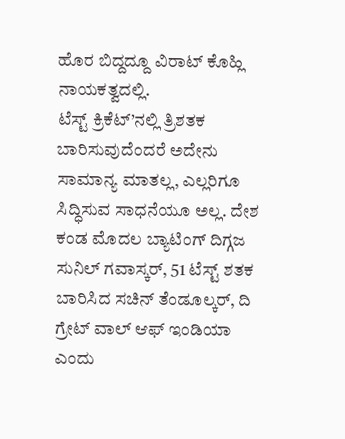ಹೊರ ಬಿದ್ದದ್ದೂ ವಿರಾಟ್ ಕೊಹ್ಲಿ ನಾಯಕತ್ವದಲ್ಲಿ.
ಟೆಸ್ಟ್ ಕ್ರಿಕೆಟ್’ನಲ್ಲಿ ತ್ರಿಶತಕ ಬಾರಿಸುವುದೆಂದರೆ ಅದೇನು ಸಾಮಾನ್ಯ ಮಾತಲ್ಲ, ಎಲ್ಲರಿಗೂ ಸಿದ್ಧಿಸುವ ಸಾಧನೆಯೂ ಅಲ್ಲ. ದೇಶ ಕಂಡ ಮೊದಲ ಬ್ಯಾಟಿಂಗ್ ದಿಗ್ಗಜ ಸುನಿಲ್ ಗವಾಸ್ಕರ್, 51 ಟೆಸ್ಟ್ ಶತಕ ಬಾರಿಸಿದ ಸಚಿನ್ ತೆಂಡೂಲ್ಕರ್, ದಿ ಗ್ರೇಟ್ ವಾಲ್ ಆಫ್ ಇಂಡಿಯಾ ಎಂದು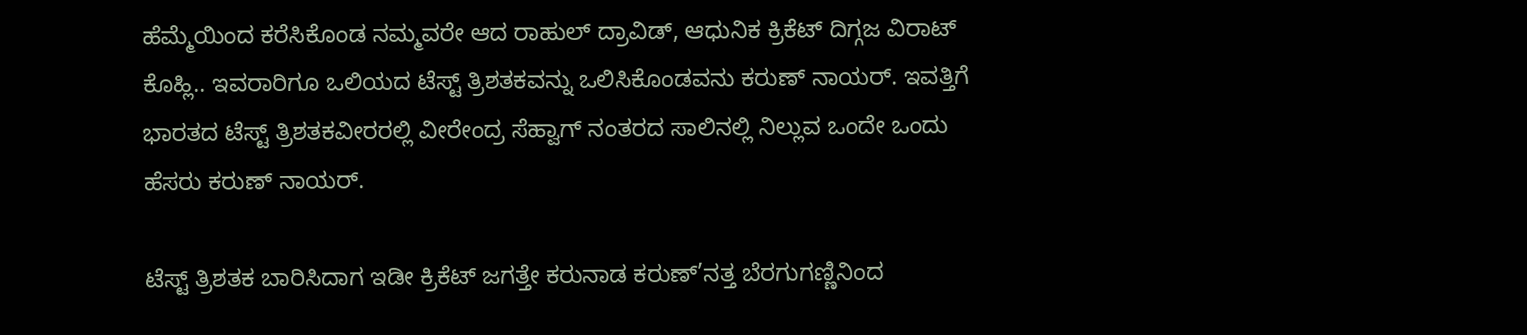ಹೆಮ್ಮೆಯಿಂದ ಕರೆಸಿಕೊಂಡ ನಮ್ಮವರೇ ಆದ ರಾಹುಲ್ ದ್ರಾವಿಡ್, ಆಧುನಿಕ ಕ್ರಿಕೆಟ್ ದಿಗ್ಗಜ ವಿರಾಟ್ ಕೊಹ್ಲಿ.. ಇವರಾರಿಗೂ ಒಲಿಯದ ಟೆಸ್ಟ್ ತ್ರಿಶತಕವನ್ನು ಒಲಿಸಿಕೊಂಡವನು ಕರುಣ್ ನಾಯರ್. ಇವತ್ತಿಗೆ ಭಾರತದ ಟೆಸ್ಟ್ ತ್ರಿಶತಕವೀರರಲ್ಲಿ ವೀರೇಂದ್ರ ಸೆಹ್ವಾಗ್ ನಂತರದ ಸಾಲಿನಲ್ಲಿ ನಿಲ್ಲುವ ಒಂದೇ ಒಂದು ಹೆಸರು ಕರುಣ್ ನಾಯರ್.

ಟೆಸ್ಟ್ ತ್ರಿಶತಕ ಬಾರಿಸಿದಾಗ ಇಡೀ ಕ್ರಿಕೆಟ್ ಜಗತ್ತೇ ಕರುನಾಡ ಕರುಣ್’ನತ್ತ ಬೆರಗುಗಣ್ಣಿನಿಂದ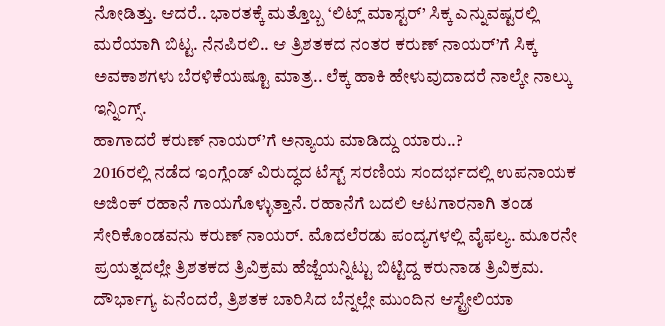ನೋಡಿತ್ತು. ಆದರೆ.. ಭಾರತಕ್ಕೆ ಮತ್ತೊಬ್ಬ ‘ಲಿಟ್ಲ್ ಮಾಸ್ಟರ್’ ಸಿಕ್ಕ ಎನ್ನುವಷ್ಟರಲ್ಲಿ ಮರೆಯಾಗಿ ಬಿಟ್ಟ. ನೆನಪಿರಲಿ.. ಆ ತ್ರಿಶತಕದ ನಂತರ ಕರುಣ್ ನಾಯರ್’ಗೆ ಸಿಕ್ಕ ಅವಕಾಶಗಳು ಬೆರಳಿಕೆಯಷ್ಟೂ ಮಾತ್ರ.. ಲೆಕ್ಕ ಹಾಕಿ ಹೇಳುವುದಾದರೆ ನಾಲ್ಕೇ ನಾಲ್ಕು ಇನ್ನಿಂಗ್ಸ್.
ಹಾಗಾದರೆ ಕರುಣ್ ನಾಯರ್’ಗೆ ಅನ್ಯಾಯ ಮಾಡಿದ್ದು ಯಾರು..?
2016ರಲ್ಲಿ ನಡೆದ ಇಂಗ್ಲೆಂಡ್ ವಿರುದ್ಧದ ಟೆಸ್ಟ್ ಸರಣಿಯ ಸಂದರ್ಭದಲ್ಲಿ ಉಪನಾಯಕ ಅಜಿಂಕ್ ರಹಾನೆ ಗಾಯಗೊಳ್ಳುತ್ತಾನೆ. ರಹಾನೆಗೆ ಬದಲಿ ಆಟಗಾರನಾಗಿ ತಂಡ ಸೇರಿಕೊಂಡವನು ಕರುಣ್ ನಾಯರ್. ಮೊದಲೆರಡು ಪಂದ್ಯಗಳಲ್ಲಿ ವೈಫಲ್ಯ. ಮೂರನೇ ಪ್ರಯತ್ನದಲ್ಲೇ ತ್ರಿಶತಕದ ತ್ರಿವಿಕ್ರಮ ಹೆಜ್ಜೆಯನ್ನಿಟ್ಟು ಬಿಟ್ಟಿದ್ದ ಕರುನಾಡ ತ್ರಿವಿಕ್ರಮ.
ದೌರ್ಭಾಗ್ಯ ಏನೆಂದರೆ, ತ್ರಿಶತಕ ಬಾರಿಸಿದ ಬೆನ್ನಲ್ಲೇ ಮುಂದಿನ ಆಸ್ಟ್ರೇಲಿಯಾ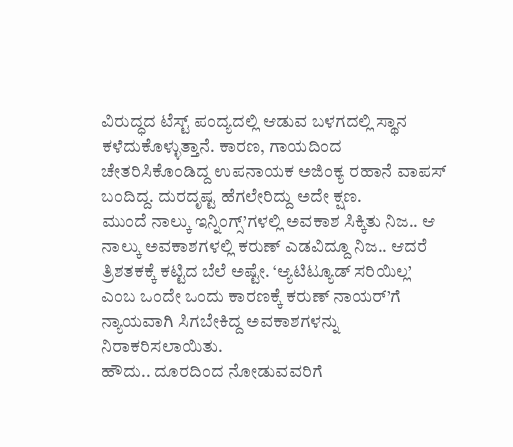ವಿರುದ್ಧದ ಟೆಸ್ಟ್ ಪಂದ್ಯದಲ್ಲಿ ಆಡುವ ಬಳಗದಲ್ಲಿ ಸ್ಥಾನ ಕಳೆದುಕೊಳ್ಳುತ್ತಾನೆ. ಕಾರಣ, ಗಾಯದಿಂದ ಚೇತರಿಸಿಕೊಂಡಿದ್ದ ಉಪನಾಯಕ ಅಜಿಂಕ್ಯ ರಹಾನೆ ವಾಪಸ್ ಬಂದಿದ್ದ. ದುರದೃಷ್ಟ ಹೆಗಲೇರಿದ್ದು ಅದೇ ಕ್ಷಣ.
ಮುಂದೆ ನಾಲ್ಕು ಇನ್ನಿಂಗ್ಸ್’ಗಳಲ್ಲಿ ಅವಕಾಶ ಸಿಕ್ಕಿತು ನಿಜ.. ಆ ನಾಲ್ಕು ಅವಕಾಶಗಳಲ್ಲಿ ಕರುಣ್ ಎಡವಿದ್ದೂ ನಿಜ.. ಆದರೆ ತ್ರಿಶತಕಕ್ಕೆ ಕಟ್ಟಿದ ಬೆಲೆ ಅಷ್ಟೇ. ‘ಆ್ಯಟಿಟ್ಯೂಡ್ ಸರಿಯಿಲ್ಲ’ ಎಂಬ ಒಂದೇ ಒಂದು ಕಾರಣಕ್ಕೆ ಕರುಣ್ ನಾಯರ್’ಗೆ ನ್ಯಾಯವಾಗಿ ಸಿಗಬೇಕಿದ್ದ ಅವಕಾಶಗಳನ್ನು ನಿರಾಕರಿಸಲಾಯಿತು.
ಹೌದು.. ದೂರದಿಂದ ನೋಡುವವರಿಗೆ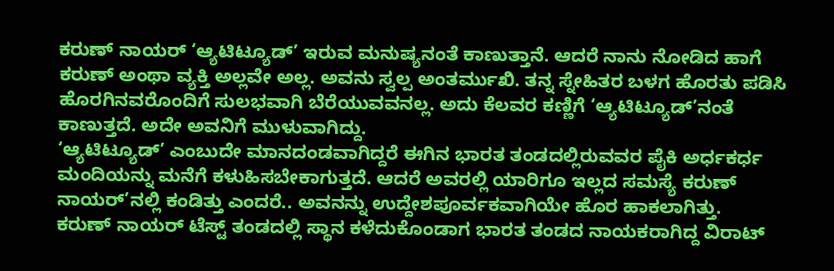ಕರುಣ್ ನಾಯರ್ ‘ಆ್ಯಟಿಟ್ಯೂಡ್’ ಇರುವ ಮನುಷ್ಯನಂತೆ ಕಾಣುತ್ತಾನೆ. ಆದರೆ ನಾನು ನೋಡಿದ ಹಾಗೆ ಕರುಣ್ ಅಂಥಾ ವ್ಯಕ್ತಿ ಅಲ್ಲವೇ ಅಲ್ಲ. ಅವನು ಸ್ವಲ್ಪ ಅಂತರ್ಮುಖಿ. ತನ್ನ ಸ್ನೇಹಿತರ ಬಳಗ ಹೊರತು ಪಡಿಸಿ ಹೊರಗಿನವರೊಂದಿಗೆ ಸುಲಭವಾಗಿ ಬೆರೆಯುವವನಲ್ಲ. ಅದು ಕೆಲವರ ಕಣ್ಣಿಗೆ ‘ಆ್ಯಟಿಟ್ಯೂಡ್’ನಂತೆ ಕಾಣುತ್ತದೆ. ಅದೇ ಅವನಿಗೆ ಮುಳುವಾಗಿದ್ದು.
‘ಆ್ಯಟಿಟ್ಯೂಡ್’ ಎಂಬುದೇ ಮಾನದಂಡವಾಗಿದ್ದರೆ ಈಗಿನ ಭಾರತ ತಂಡದಲ್ಲಿರುವವರ ಪೈಕಿ ಅರ್ಧಕರ್ಧ ಮಂದಿಯನ್ನು ಮನೆಗೆ ಕಳುಹಿಸಬೇಕಾಗುತ್ತದೆ. ಆದರೆ ಅವರಲ್ಲಿ ಯಾರಿಗೂ ಇಲ್ಲದ ಸಮಸ್ಯೆ ಕರುಣ್ ನಾಯರ್’ನಲ್ಲಿ ಕಂಡಿತ್ತು ಎಂದರೆ.. ಅವನನ್ನು ಉದ್ದೇಶಪೂರ್ವಕವಾಗಿಯೇ ಹೊರ ಹಾಕಲಾಗಿತ್ತು.
ಕರುಣ್ ನಾಯರ್ ಟೆಸ್ಟ್ ತಂಡದಲ್ಲಿ ಸ್ಥಾನ ಕಳೆದುಕೊಂಡಾಗ ಭಾರತ ತಂಡದ ನಾಯಕರಾಗಿದ್ದ ವಿರಾಟ್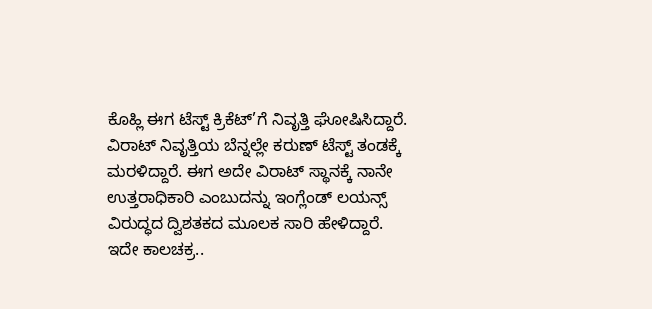ಕೊಹ್ಲಿ ಈಗ ಟೆಸ್ಟ್ ಕ್ರಿಕೆಟ್’ಗೆ ನಿವೃತ್ತಿ ಘೋಷಿಸಿದ್ದಾರೆ. ವಿರಾಟ್ ನಿವೃತ್ತಿಯ ಬೆನ್ನಲ್ಲೇ ಕರುಣ್ ಟೆಸ್ಟ್ ತಂಡಕ್ಕೆ ಮರಳಿದ್ದಾರೆ. ಈಗ ಅದೇ ವಿರಾಟ್ ಸ್ಥಾನಕ್ಕೆ ನಾನೇ ಉತ್ತರಾಧಿಕಾರಿ ಎಂಬುದನ್ನು ಇಂಗ್ಲೆಂಡ್ ಲಯನ್ಸ್ ವಿರುದ್ಧದ ದ್ವಿಶತಕದ ಮೂಲಕ ಸಾರಿ ಹೇಳಿದ್ದಾರೆ.
ಇದೇ ಕಾಲಚಕ್ರ..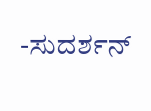-ಸುದರ್ಶನ್